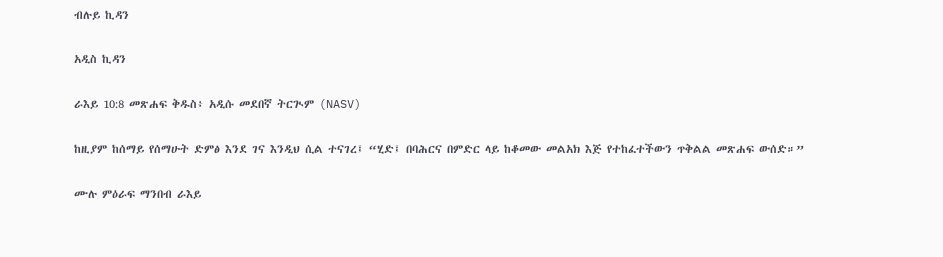ብሉይ ኪዳን

አዲስ ኪዳን

ራእይ 10:8 መጽሐፍ ቅዱስ፥ አዲሱ መደበኛ ትርጒም (NASV)

ከዚያም ከሰማይ የሰማሁት ድምፅ እንደ ገና እንዲህ ሲል ተናገረ፤ “ሂድ፤ በባሕርና በምድር ላይ ከቆመው መልአክ እጅ የተከፈተችውን ጥቅልል መጽሐፍ ውሰድ።”

ሙሉ ምዕራፍ ማንበብ ራእይ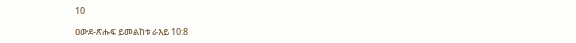10

ዐውደ-ጽሑፍ ይመልከቱ ራእይ 10:8